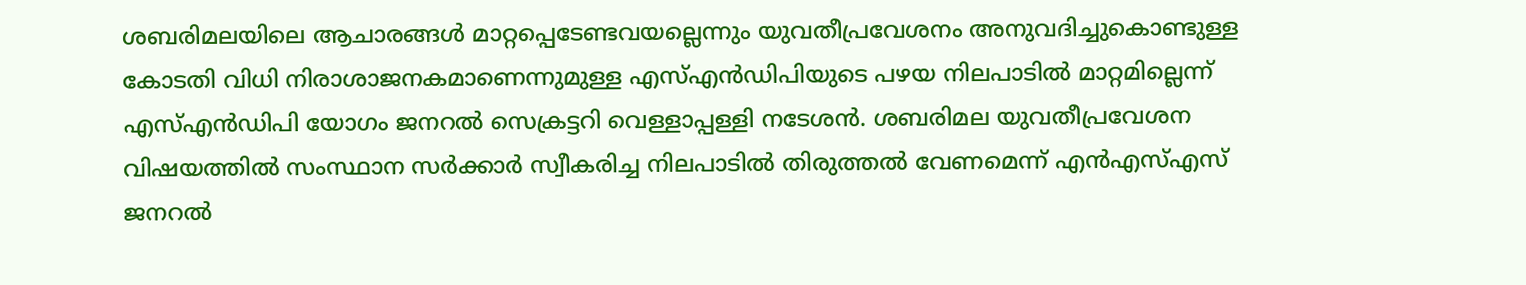ശബരിമലയിലെ ആചാരങ്ങൾ മാറ്റപ്പെടേണ്ടവയല്ലെന്നും യുവതീപ്രവേശനം അനുവദിച്ചുകൊണ്ടുള്ള കോടതി വിധി നിരാശാജനകമാണെന്നുമുള്ള എസ്എൻഡിപിയുടെ പഴയ നിലപാടിൽ മാറ്റമില്ലെന്ന് എസ്എൻഡിപി യോഗം ജനറൽ സെക്രട്ടറി വെള്ളാപ്പള്ളി നടേശൻ. ശബരിമല യുവതീപ്രവേശന വിഷയത്തിൽ സംസ്ഥാന സർക്കാർ സ്വീകരിച്ച നിലപാടിൽ തിരുത്തൽ വേണമെന്ന് എൻഎസ്എസ് ജനറൽ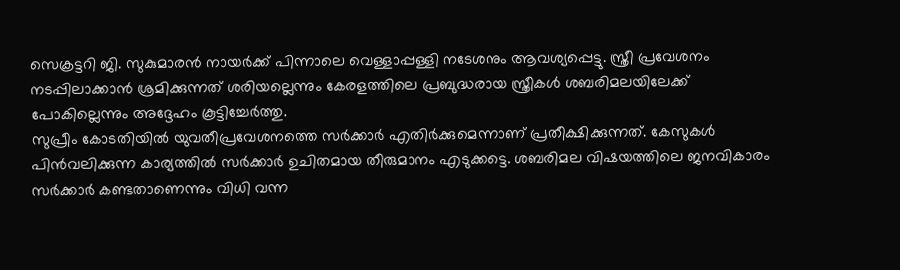സെക്രട്ടറി ജി. സുകുമാരൻ നായർക്ക് പിന്നാലെ വെള്ളാപ്പള്ളി നടേശനും ആവശ്യപ്പെട്ടു. സ്ത്രീ പ്രവേശനം നടപ്പിലാക്കാൻ ശ്രമിക്കുന്നത് ശരിയല്ലെന്നും കേരളത്തിലെ പ്രബുദ്ധരായ സ്ത്രീകൾ ശബരിമലയിലേക്ക് പോകില്ലെന്നും അദ്ദേഹം കൂട്ടിച്ചേർത്തു.
സുപ്രീം കോടതിയിൽ യുവതീപ്രവേശനത്തെ സർക്കാർ എതിർക്കുമെന്നാണ് പ്രതീക്ഷിക്കുന്നത്. കേസുകൾ പിൻവലിക്കുന്ന കാര്യത്തിൽ സർക്കാർ ഉചിതമായ തീരുമാനം എടുക്കട്ടെ. ശബരിമല വിഷയത്തിലെ ജനവികാരം സർക്കാർ കണ്ടതാണെന്നും വിധി വന്ന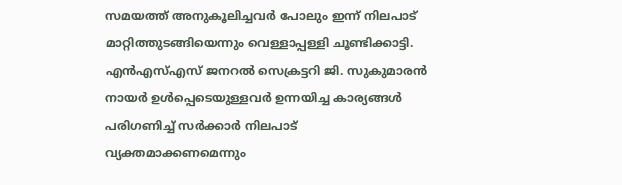സമയത്ത് അനുകൂലിച്ചവർ പോലും ഇന്ന് നിലപാട് മാറ്റിത്തുടങ്ങിയെന്നും വെള്ളാപ്പള്ളി ചൂണ്ടിക്കാട്ടി. എൻഎസ്എസ് ജനറൽ സെക്രട്ടറി ജി. സുകുമാരൻ നായർ ഉൾപ്പെടെയുള്ളവർ ഉന്നയിച്ച കാര്യങ്ങൾ പരിഗണിച്ച് സർക്കാർ നിലപാട് വ്യക്തമാക്കണമെന്നും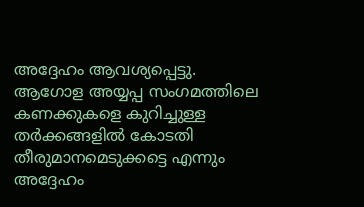അദ്ദേഹം ആവശ്യപ്പെട്ടു. ആഗോള അയ്യപ്പ സംഗമത്തിലെ കണക്കുകളെ കുറിച്ചുള്ള തർക്കങ്ങളിൽ കോടതി തീരുമാനമെടുക്കട്ടെ എന്നും അദ്ദേഹം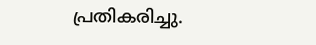പ്രതികരിച്ചു.